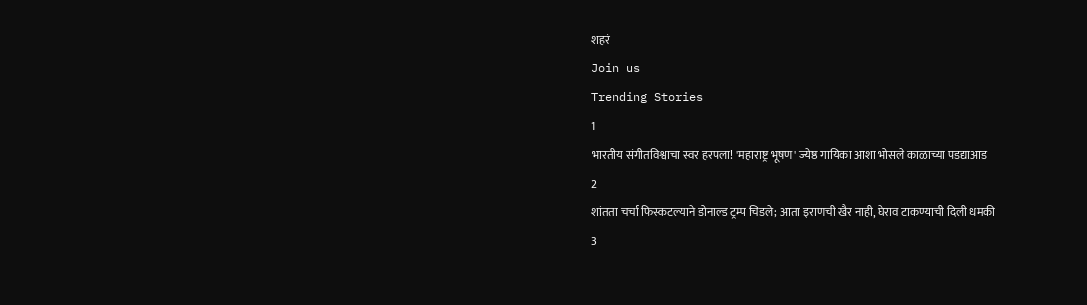शहरं
Join us
Trending Stories
1
भारतीय संगीतविश्वाचा स्वर हरपला! 'महाराष्ट्र भूषण' ज्येष्ठ गायिका आशा भोसले काळाच्या पडद्याआड
2
शांतता चर्चा फिस्कटल्याने डोनाल्ड ट्रम्प चिडले; आता इराणची खैर नाही, घेराव टाकण्याची दिली धमकी
3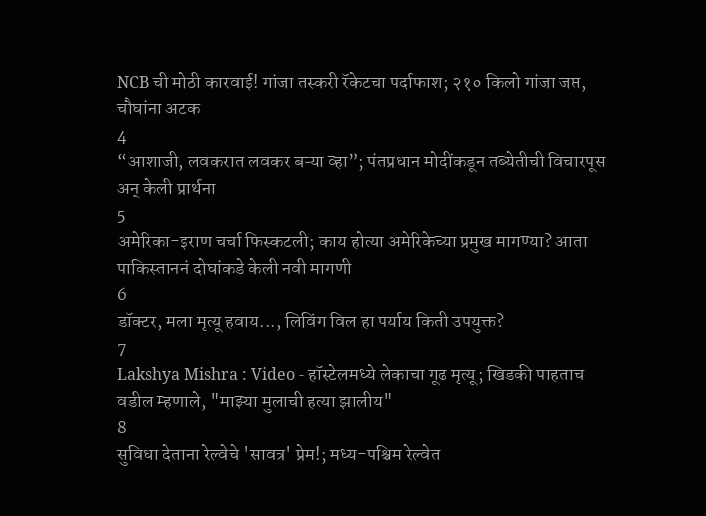NCB ची मोठी कारवाई! गांजा तस्करी रॅकेटचा पर्दाफाश; २१० किलो गांजा जप्त, चौघांना अटक
4
“आशाजी, लवकरात लवकर बऱ्या व्हा”; पंतप्रधान मोदींकडून तब्येतीची विचारपूस अन् केली प्रार्थना
5
अमेरिका-इराण चर्चा फिस्कटली; काय होत्या अमेरिकेच्या प्रमुख मागण्या? आता पाकिस्ताननं दोघांकडे केली नवी मागणी
6
डॉक्टर, मला मृत्यू हवाय..., लिविंग विल हा पर्याय किती उपयुक्त?
7
Lakshya Mishra : Video - हॉस्टेलमध्ये लेकाचा गूढ मृत्यू; खिडकी पाहताच वडील म्हणाले, "माझ्या मुलाची हत्या झालीय"
8
सुविधा देताना रेल्वेचे 'सावत्र' प्रेम!; मध्य-पश्चिम रेल्वेत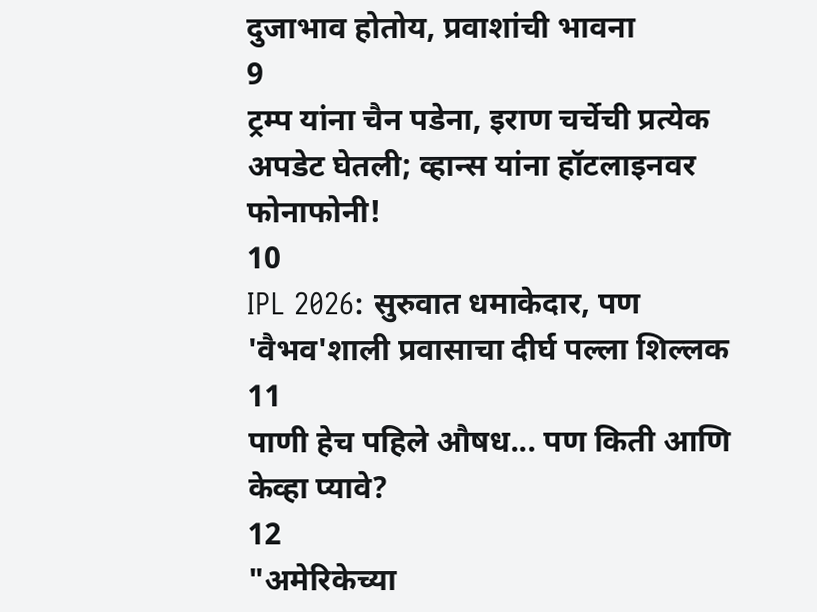दुजाभाव होतोय, प्रवाशांची भावना
9
ट्रम्प यांना चैन पडेना, इराण चर्चेची प्रत्येक अपडेट घेतली; व्हान्स यांना हॉटलाइनवर फोनाफोनी!
10
IPL 2026: सुरुवात धमाकेदार, पण 'वैभव'शाली प्रवासाचा दीर्घ पल्ला शिल्लक
11
पाणी हेच पहिले औषध... पण किती आणि केव्हा प्यावे?
12
"अमेरिकेच्या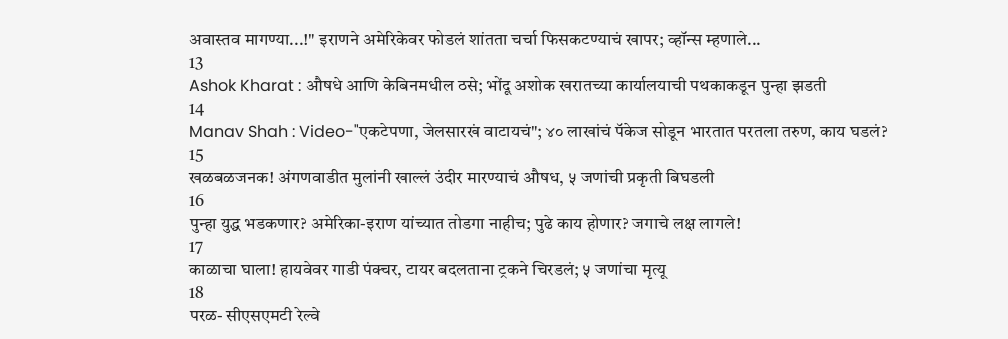अवास्तव मागण्या...!" इराणने अमेरिकेवर फोडलं शांतता चर्चा फिसकटण्याचं खापर; व्हॉन्स म्हणाले...
13
Ashok Kharat : औषधे आणि केबिनमधील ठसे; भोंदू अशोक खरातच्या कार्यालयाची पथकाकडून पुन्हा झडती
14
Manav Shah : Video-"एकटेपणा, जेलसारखं वाटायचं"; ४० लाखांचं पॅकेज सोडून भारतात परतला तरुण, काय घडलं?
15
खळबळजनक! अंगणवाडीत मुलांनी खाल्लं उंदीर मारण्याचं औषध, ५ जणांची प्रकृती बिघडली
16
पुन्हा युद्ध भडकणार? अमेरिका-इराण यांच्यात तोडगा नाहीच; पुढे काय होणार? जगाचे लक्ष लागले!
17
काळाचा घाला! हायवेवर गाडी पंक्चर, टायर बदलताना ट्रकने चिरडलं; ५ जणांचा मृत्यू
18
परळ- सीएसएमटी रेल्वे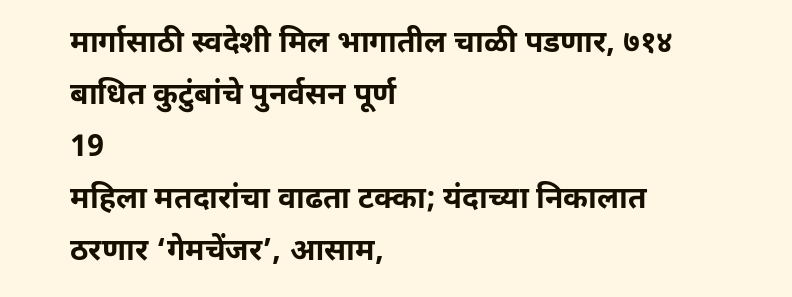मार्गासाठी स्वदेशी मिल भागातील चाळी पडणार, ७१४ बाधित कुटुंबांचे पुनर्वसन पूर्ण
19
महिला मतदारांचा वाढता टक्का; यंदाच्या निकालात ठरणार ‘गेमचेंजर’, आसाम,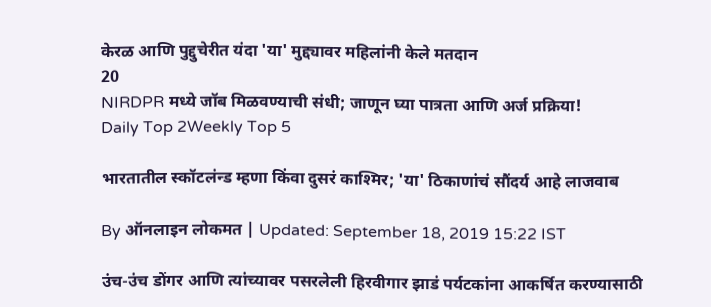केरळ आणि पुद्दुचेरीत यंदा 'या' मुद्द्यावर महिलांनी केले मतदान
20
NIRDPR मध्ये जॉब मिळवण्याची संधी; जाणून घ्या पात्रता आणि अर्ज प्रक्रिया!
Daily Top 2Weekly Top 5

भारतातील स्कॉटलंन्ड म्हणा किंवा दुसरं काश्मिर; 'या' ठिकाणांचं सौंदर्य आहे लाजवाब

By ऑनलाइन लोकमत | Updated: September 18, 2019 15:22 IST

उंच-उंच डोंगर आणि त्यांच्यावर पसरलेली हिरवीगार झाडं पर्यटकांना आकर्षित करण्यासाठी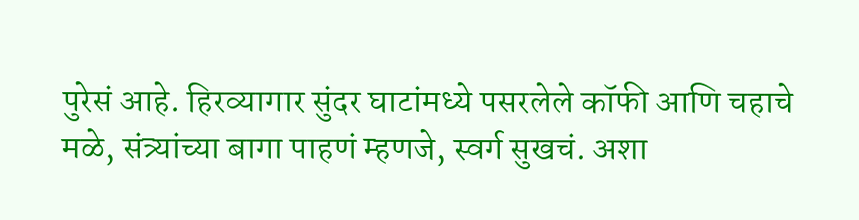पुरेसं आहे. हिरव्यागार सुंदर घाटांमध्ये पसरलेले कॉफी आणि चहाचे मळे, संत्र्यांच्या बागा पाहणं म्हणजे, स्वर्ग सुखचं. अशा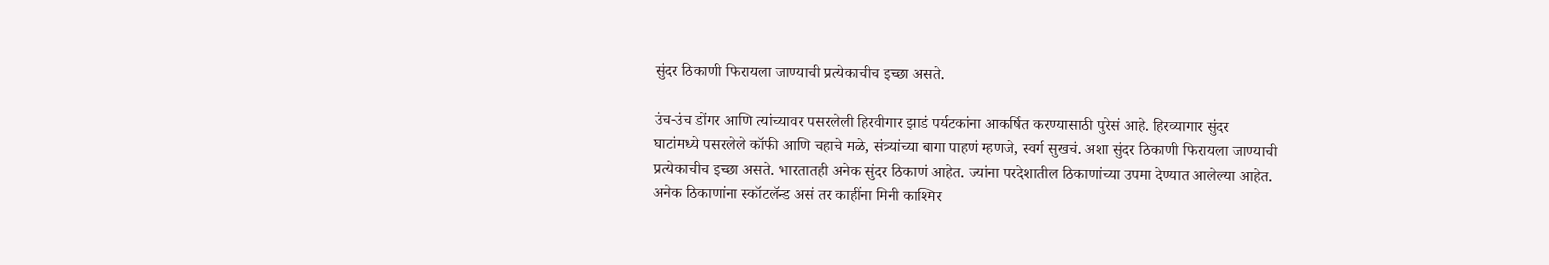सुंदर ठिकाणी फिरायला जाण्याची प्रत्येकाचीच इच्छा असते.

उंच-उंच डोंगर आणि त्यांच्यावर पसरलेली हिरवीगार झाडं पर्यटकांना आकर्षित करण्यासाठी पुरेसं आहे. हिरव्यागार सुंदर घाटांमध्ये पसरलेले कॉफी आणि चहाचे मळे, संत्र्यांच्या बागा पाहणं म्हणजे, स्वर्ग सुखचं. अशा सुंदर ठिकाणी फिरायला जाण्याची प्रत्येकाचीच इच्छा असते. भारतातही अनेक सुंदर ठिकाणं आहेत. ज्यांना परदेशातील ठिकाणांच्या उपमा देण्यात आलेल्या आहेत. अनेक ठिकाणांना स्कॉटलॅन्ड असं तर काहींना मिनी काश्मिर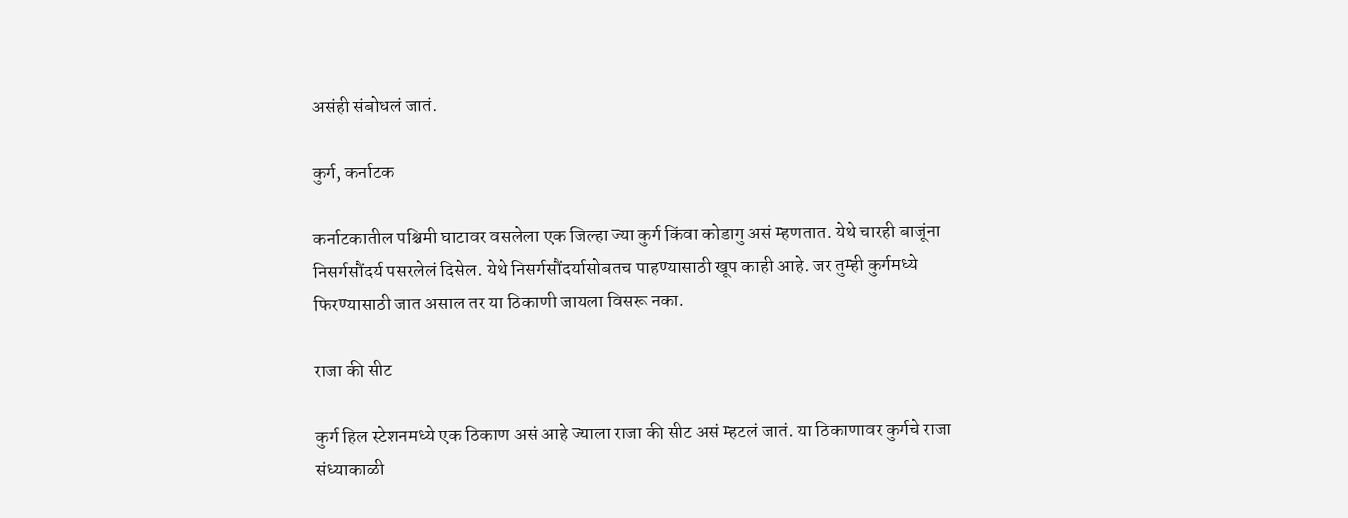असंही संबोधलं जातं.

कुर्ग, कर्नाटक

कर्नाटकातील पश्चिमी घाटावर वसलेला एक जिल्हा ज्या कुर्ग किंवा कोडागु असं म्हणतात. येथे चारही बाजूंना निसर्गसौंदर्य पसरलेलं दिसेल. येथे निसर्गसौंदर्यासोबतच पाहण्यासाठी खूप काही आहे. जर तुम्ही कुर्गमध्ये फिरण्यासाठी जात असाल तर या ठिकाणी जायला विसरू नका.

राजा की सीट

कुर्ग हिल स्टेशनमध्ये एक ठिकाण असं आहे ज्याला राजा की सीट असं म्हटलं जातं. या ठिकाणावर कुर्गचे राजा संध्याकाळी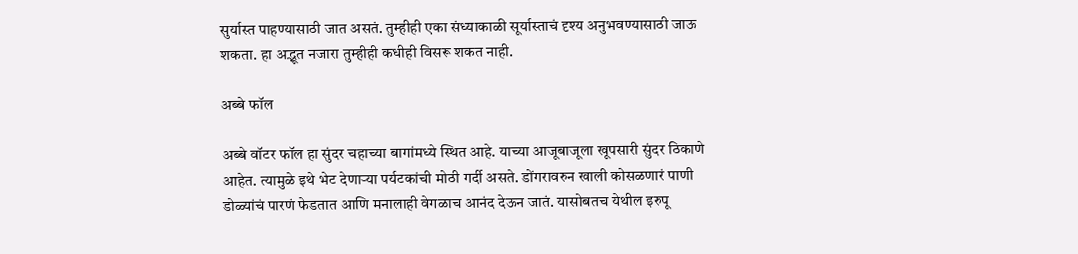सुर्यास्त पाहण्यासाठी जात असतं. तुम्हीही एका संध्याकाळी सूर्यास्ताचं दृश्य अनुभवण्यासाठी जाऊ शकता. हा अद्भूत नजारा तुम्हीही कधीही विसरू शकत नाही.

अब्बे फॉल

अब्बे वॉटर फॉल हा सुंदर चहाच्या बागांमध्ये स्थित आहे. याच्या आजूबाजूला खूपसारी सुंदर ठिकाणे आहेत. त्यामुळे इथे भेट देणाऱ्या पर्यटकांची मोठी गर्दी असते. डोंगरावरुन खाली कोसळणारं पाणी डोळ्यांचं पारणं फेडतात आणि मनालाही वेगळाच आनंद देऊन जातं. यासोबतच येथील इरुपू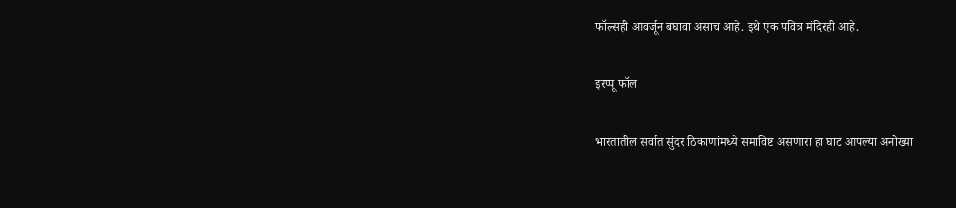फॉल्सही आवर्जून बघावा असाच आहे. इथे एक पवित्र मंदिरही आहे.

इरप्पू फॉल

भारतातील सर्वात सुंदर ठिकाणांमध्ये समाविष्ट असणारा हा घाट आपल्या अनोख्या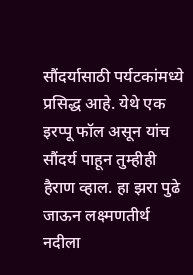सौंदर्यासाठी पर्यटकांमध्ये प्रसिद्ध आहे. येथे एक इरप्पू फॉल असून यांच सौंदर्य पाहून तुम्हीही हैराण व्हाल. हा झरा पुढे जाऊन लक्ष्मणतीर्थ नदीला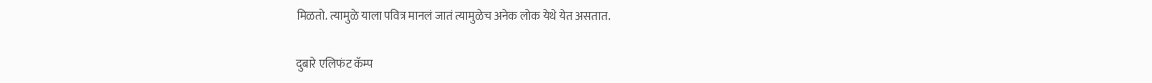मिळतो. त्यामुळे याला पवित्र मानलं जातं त्यामुळेच अनेक लोक येथे येत असतात.

दुबारे एलिफंट कॅम्प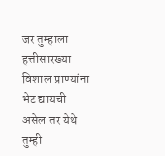जर तुम्हाला हत्तीसारख्या विशाल प्राण्यांना भेट द्यायची असेल तर येथे तुम्ही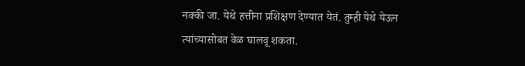नक्की जा. येथे हत्तीना प्रशिक्षण देण्यात येतं. तुम्ही येथे येऊन त्यांच्यासोबत वेळ घालवू शकता.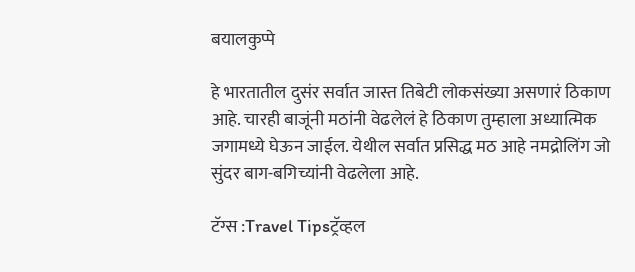बयालकुप्पे

हे भारतातील दुसंर सर्वात जास्त तिबेटी लोकसंख्या असणारं ठिकाण आहे. चारही बाजूंनी मठांनी वेढलेलं हे ठिकाण तुम्हाला अध्यात्मिक जगामध्ये घेऊन जाईल. येथील सर्वात प्रसिद्ध मठ आहे नमद्रोलिंग जो सुंदर बाग-बगिच्यांनी वेढलेला आहे.

टॅग्स :Travel Tipsट्रॅव्हल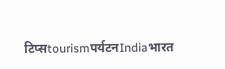टिप्सtourismपर्यटनIndiaभारत